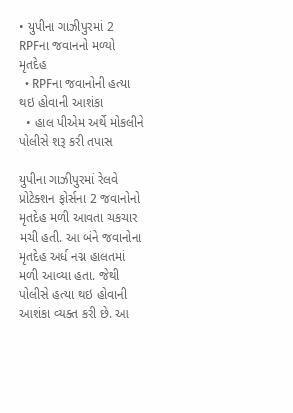• યુપીના ગાઝીપુરમાં 2 RPFના જવાનનો મળ્યો મૃતદેહ
  • RPFના જવાનોની હત્યા થઇ હોવાની આશંકા
  • હાલ પીએમ અર્થે મોકલીને પોલીસે શરૂ કરી તપાસ

યુપીના ગાઝીપુરમાં રેલવે પ્રોટેક્શન ફોર્સના 2 જવાનોનો મૃતદેહ મળી આવતા ચકચાર મચી હતી. આ બંને જવાનોના મૃતદેહ અર્ધ નગ્ન હાલતમાં મળી આવ્યા હતા. જેથી પોલીસે હત્યા થઇ હોવાની આશંકા વ્યક્ત કરી છે. આ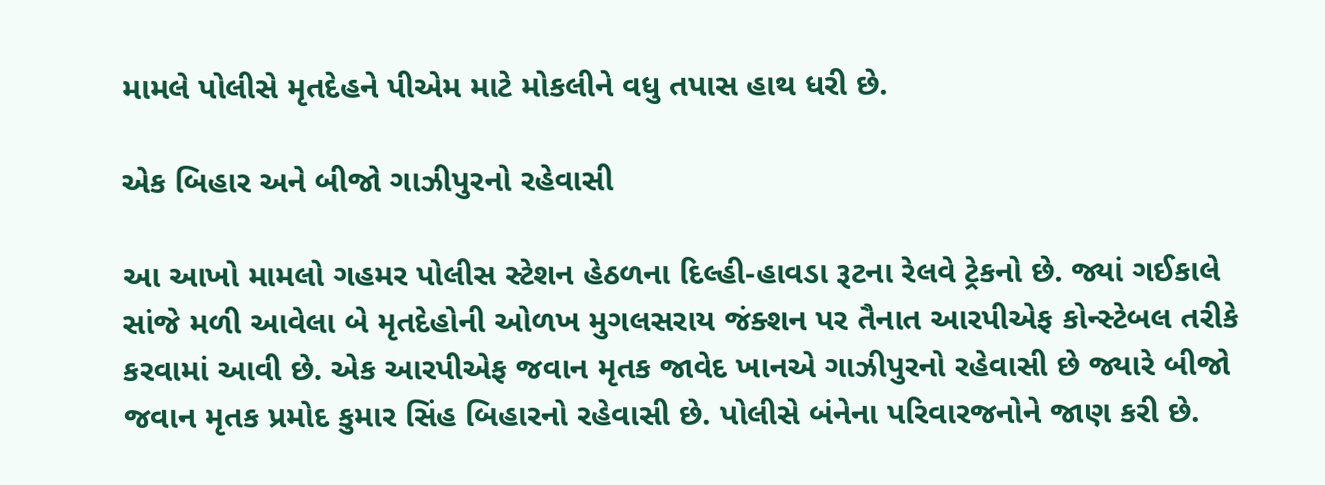મામલે પોલીસે મૃતદેહને પીએમ માટે મોકલીને વધુ તપાસ હાથ ધરી છે.

એક બિહાર અને બીજો ગાઝીપુરનો રહેવાસી

આ આખો મામલો ગહમર પોલીસ સ્ટેશન હેઠળના દિલ્હી-હાવડા રૂટના રેલવે ટ્રેકનો છે. જ્યાં ગઈકાલે સાંજે મળી આવેલા બે મૃતદેહોની ઓળખ મુગલસરાય જંક્શન પર તૈનાત આરપીએફ કોન્સ્ટેબલ તરીકે કરવામાં આવી છે. એક આરપીએફ જવાન મૃતક જાવેદ ખાનએ ગાઝીપુરનો રહેવાસી છે જ્યારે બીજો જવાન મૃતક પ્રમોદ કુમાર સિંહ બિહારનો રહેવાસી છે. પોલીસે બંનેના પરિવારજનોને જાણ કરી છે.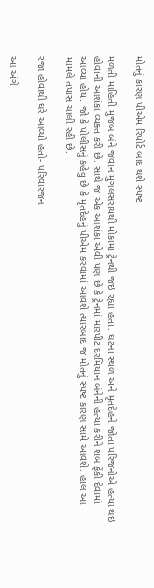મોતનું કારણ પીએમ રિપોર્ટ બાદ થશે સ્પષ્ટ

મળતી માહિતી મુજબ બંને જવાન મુગલસરાયથી મોકામા ટ્રેનથી જઇ રહ્યા હતા. ઘટના સ્થળ અને મૃતદેહને જોતા પરિજનોએ હત્યા થઇ હોવાની આશંકા વ્યક્ત કરી છે. સાથે જ એક આશંકા એવી પણ છે કે ટ્રેનમાં મારપીટ દરમિયાન બંનેની હત્યા કરીને શબ ફેંકી દેવામાં આવ્યા હોય. જો કે પોલીસનું કહેવુ છે કે મૃતદેહનું પીએમ કરવામાં આવશે ત્યારબાદ જ મોતનું સ્પષ્ટ કારણ સામે આવશે. હાલ આ મામલે તપાસ ચાલી રહી છે.

રજા હોવાથી ઘરે આવ્યો હતો- પરિવારજન

આ અંગે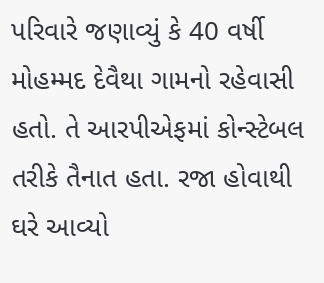પરિવારે જણાવ્યું કે 40 વર્ષી મોહમ્મદ દેવૈથા ગામનો રહેવાસી હતો. તે આરપીએફમાં કોન્સ્ટેબલ તરીકે તૈનાત હતા. રજા હોવાથી ઘરે આવ્યો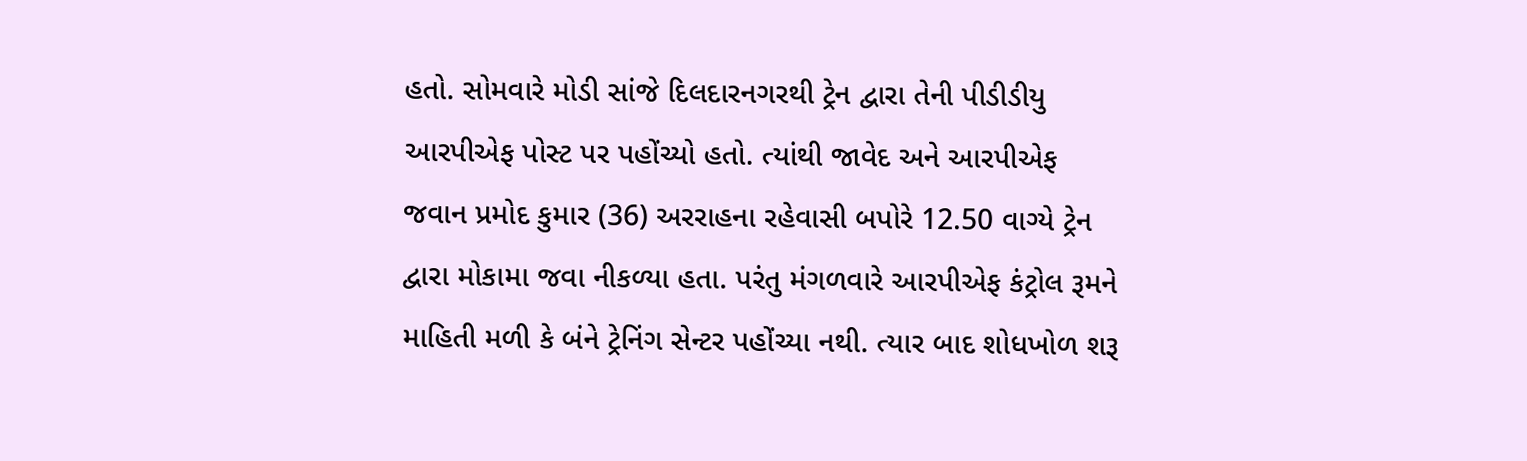હતો. સોમવારે મોડી સાંજે દિલદારનગરથી ટ્રેન દ્વારા તેની પીડીડીયુ આરપીએફ પોસ્ટ પર પહોંચ્યો હતો. ત્યાંથી જાવેદ અને આરપીએફ જવાન પ્રમોદ કુમાર (36) અરરાહના રહેવાસી બપોરે 12.50 વાગ્યે ટ્રેન દ્વારા મોકામા જવા નીકળ્યા હતા. પરંતુ મંગળવારે આરપીએફ કંટ્રોલ રૂમને માહિતી મળી કે બંને ટ્રેનિંગ સેન્ટર પહોંચ્યા નથી. ત્યાર બાદ શોધખોળ શરૂ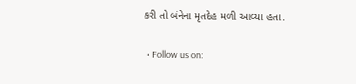કરી તો બંનેના મૃતદેહ મળી આવ્યા હતા.

  • Follow us on: